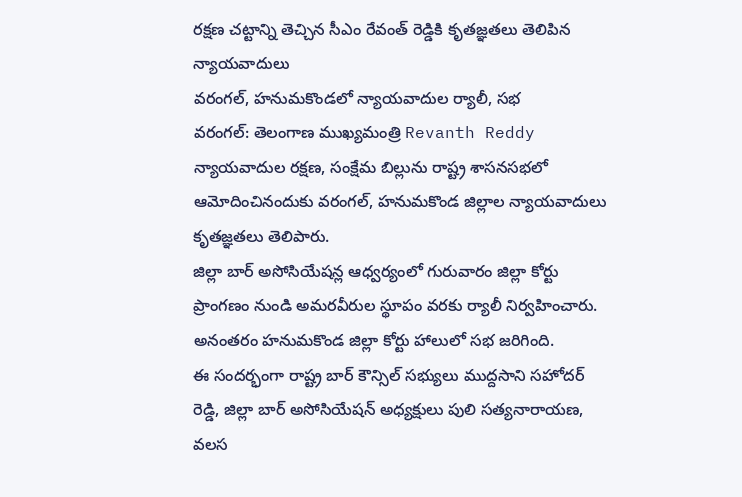రక్షణ చట్టాన్ని తెచ్చిన సీఎం రేవంత్ రెడ్డికి కృతజ్ఞతలు తెలిపిన న్యాయవాదులు
వరంగల్, హనుమకొండలో న్యాయవాదుల ర్యాలీ, సభ
వరంగల్: తెలంగాణ ముఖ్యమంత్రి Revanth Reddy న్యాయవాదుల రక్షణ, సంక్షేమ బిల్లును రాష్ట్ర శాసనసభలో ఆమోదించినందుకు వరంగల్, హనుమకొండ జిల్లాల న్యాయవాదులు కృతజ్ఞతలు తెలిపారు.
జిల్లా బార్ అసోసియేషన్ల ఆధ్వర్యంలో గురువారం జిల్లా కోర్టు ప్రాంగణం నుండి అమరవీరుల స్థూపం వరకు ర్యాలీ నిర్వహించారు. అనంతరం హనుమకొండ జిల్లా కోర్టు హాలులో సభ జరిగింది.
ఈ సందర్భంగా రాష్ట్ర బార్ కౌన్సిల్ సభ్యులు ముద్దసాని సహోదర్ రెడ్డి, జిల్లా బార్ అసోసియేషన్ అధ్యక్షులు పులి సత్యనారాయణ, వలస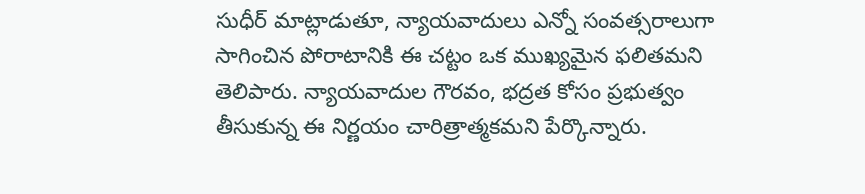సుధీర్ మాట్లాడుతూ, న్యాయవాదులు ఎన్నో సంవత్సరాలుగా సాగించిన పోరాటానికి ఈ చట్టం ఒక ముఖ్యమైన ఫలితమని తెలిపారు. న్యాయవాదుల గౌరవం, భద్రత కోసం ప్రభుత్వం తీసుకున్న ఈ నిర్ణయం చారిత్రాత్మకమని పేర్కొన్నారు.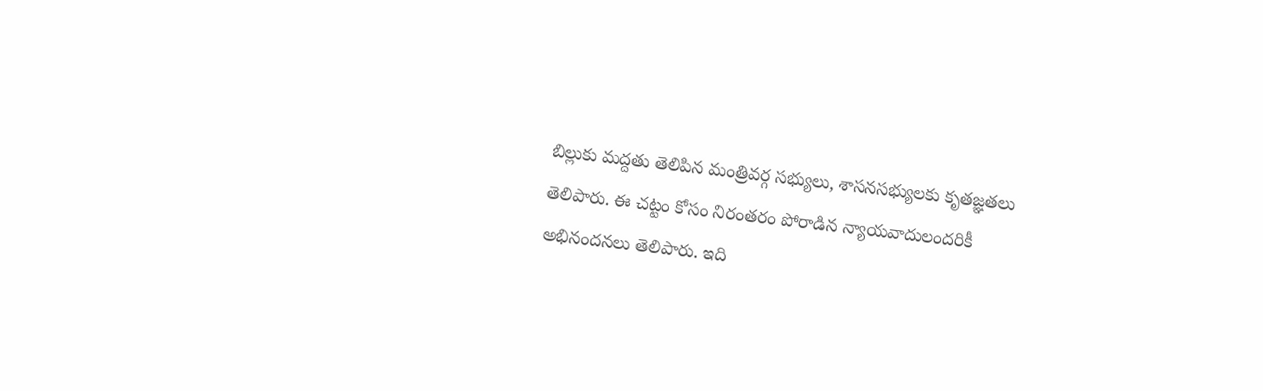బిల్లుకు మద్దతు తెలిపిన మంత్రివర్గ సభ్యులు, శాసనసభ్యులకు కృతజ్ఞతలు తెలిపారు. ఈ చట్టం కోసం నిరంతరం పోరాడిన న్యాయవాదులందరికీ అభినందనలు తెలిపారు. ఇది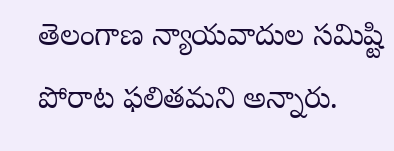తెలంగాణ న్యాయవాదుల సమిష్టి పోరాట ఫలితమని అన్నారు.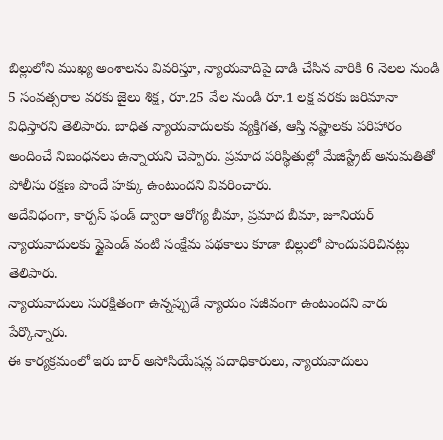బిల్లులోని ముఖ్య అంశాలను వివరిస్తూ, న్యాయవాదిపై దాడి చేసిన వారికి 6 నెలల నుండి 5 సంవత్సరాల వరకు జైలు శిక్ష, రూ.25 వేల నుండి రూ.1 లక్ష వరకు జరిమానా విధిస్తారని తెలిపారు. బాధిత న్యాయవాదులకు వ్యక్తిగత, ఆస్తి నష్టాలకు పరిహారం అందించే నిబంధనలు ఉన్నాయని చెప్పారు. ప్రమాద పరిస్థితుల్లో మేజిస్ట్రేట్ అనుమతితో పోలీసు రక్షణ పొందే హక్కు ఉంటుందని వివరించారు.
అదేవిధంగా, కార్పస్ ఫండ్ ద్వారా ఆరోగ్య బీమా, ప్రమాద బీమా, జూనియర్ న్యాయవాదులకు స్టైపెండ్ వంటి సంక్షేమ పథకాలు కూడా బిల్లులో పొందుపరిచినట్లు తెలిపారు.
న్యాయవాదులు సురక్షితంగా ఉన్నప్పుడే న్యాయం సజీవంగా ఉంటుందని వారు పేర్కొన్నారు.
ఈ కార్యక్రమంలో ఇరు బార్ అసోసియేషన్ల పదాధికారులు, న్యాయవాదులు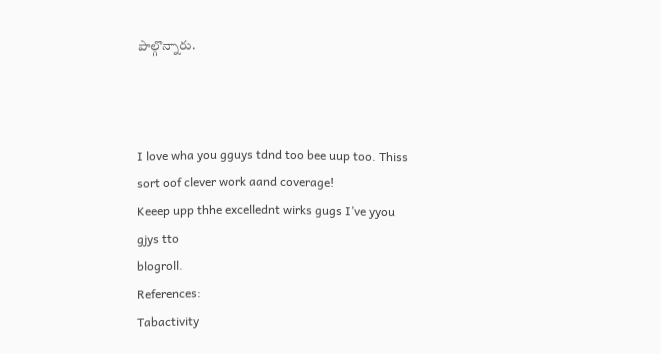పాల్గొన్నారు.



I love wha you gguys tdnd too bee uup too. Thiss sort oof clever work aand coverage!
Keeep upp thhe excellednt wirks gugs I’ve yyou gjys tto
blogroll.
References:
Tabactivity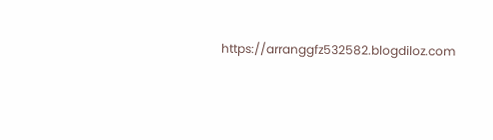https://arranggfz532582.blogdiloz.com